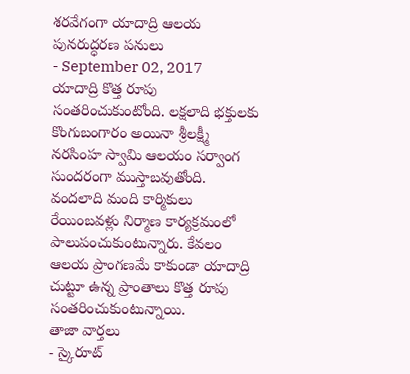శరవేగంగా యాదాద్రి ఆలయ పునరుద్ధరణ పనులు
- September 02, 2017
యాదాద్రి కొత్త రూపు సంతరించుకుంటోంది. లక్షలాది భక్తులకు కొంగుబంగారం అయినా శ్రీలక్ష్మీ నరసింహ స్వామి ఆలయం సర్వాంగ సుందరంగా ముస్తాబవుతోంది. వందలాది మంది కార్మికులు రేయింబవళ్లు నిర్మాణ కార్యక్రమంలో పాలుపంచుకుంటున్నారు. కేవలం ఆలయ ప్రాంగణమే కాకుండా యాదాద్రి చుట్టూ ఉన్న ప్రాంతాలు కొత్త రూపు సంతరించుకుంటున్నాయి.
తాజా వార్తలు
- స్కైరూట్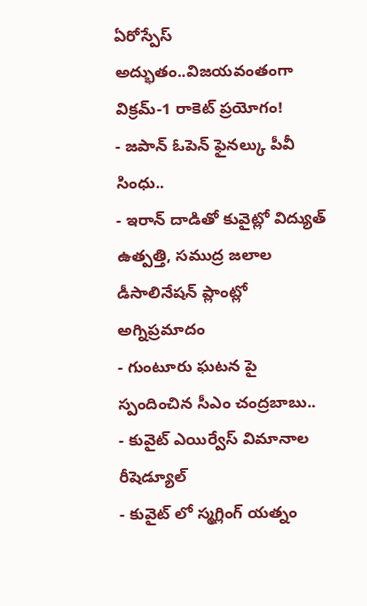ఏరోస్పేస్ అద్భుతం..విజయవంతంగా విక్రమ్-1 రాకెట్ ప్రయోగం!
- జపాన్ ఓపెన్ ఫైనల్కు పీవీ సింధు..
- ఇరాన్ దాడితో కువైట్లో విద్యుత్ ఉత్పత్తి, సముద్ర జలాల డీసాలినేషన్ ప్లాంట్లో అగ్నిప్రమాదం
- గుంటూరు ఘటన పై స్పందించిన సీఎం చంద్రబాబు..
- కువైట్ ఎయిర్వేస్ విమానాల రీషెడ్యూల్
- కువైట్ లో స్మగ్లింగ్ యత్నం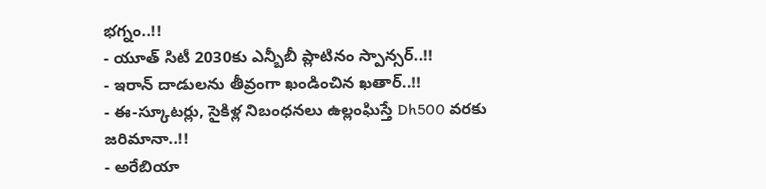భగ్నం..!!
- యూత్ సిటీ 2030కు ఎన్బీబీ ప్లాటినం స్పాన్సర్..!!
- ఇరాన్ దాడులను తీవ్రంగా ఖండించిన ఖతార్..!!
- ఈ-స్కూటర్లు, సైకిళ్ల నిబంధనలు ఉల్లంఘిస్తే Dh500 వరకు జరిమానా..!!
- అరేబియా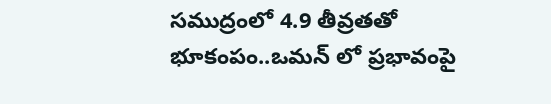సముద్రంలో 4.9 తీవ్రతతో భూకంపం..ఒమన్ లో ప్రభావంపై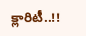క్లారిటీ..!!